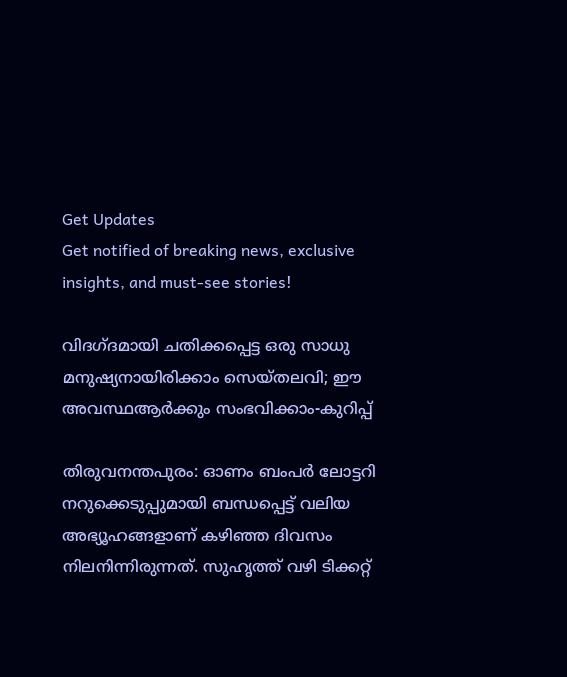Get Updates
Get notified of breaking news, exclusive insights, and must-see stories!

വിദഗ്ദമായി ചതിക്കപ്പെട്ട ഒരു സാധു മനുഷ്യനായിരിക്കാം സെയ്തലവി; ഈ അവസ്ഥആർക്കും സംഭവിക്കാം-കുറിപ്പ്

തിരുവനന്തപുരം: ഓണം ബംപര്‍ ലോട്ടറി നറുക്കെടുപ്പുമായി ബന്ധപ്പെട്ട് വലിയ അഭ്യൂഹങ്ങളാണ് കഴിഞ്ഞ ദിവസം നിലനിന്നിരുന്നത്. സുഹൃത്ത് വഴി ടിക്കറ്റ്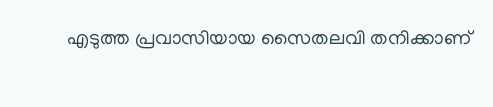എടുത്ത പ്രവാസിയായ സൈതലവി തനിക്കാണ്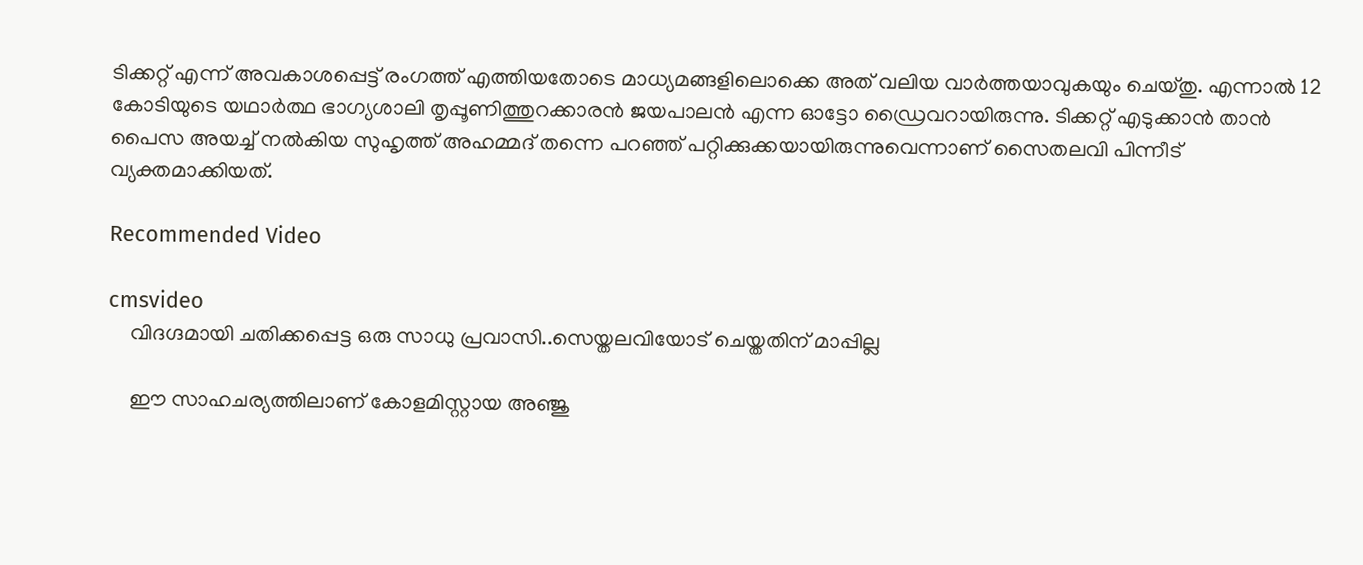ടിക്കറ്റ് എന്ന് അവകാശപ്പെട്ട് രംഗത്ത് എത്തിയതോടെ മാധ്യമങ്ങളിലൊക്കെ അത് വലിയ വാര്‍ത്തയാവുകയും ചെയ്തു. എന്നാല്‍ 12 കോടിയുടെ യഥാര്‍ത്ഥ ഭാഗ്യശാലി തൃപ്പൂണിത്തുറക്കാരന്‍ ജയപാലന്‍ എന്ന ഓട്ടോ ഡ്രൈവറായിരുന്നു. ടിക്കറ്റ് എടുക്കാന്‍ താന്‍ പൈസ അയച്ച് നല്‍കിയ സുഹൃത്ത് അഹമ്മദ് തന്നെ പറഞ്ഞ് പറ്റിക്കുക്കയായിരുന്നുവെന്നാണ് സൈതലവി പിന്നീട് വ്യക്തമാക്കിയത്.

Recommended Video

cmsvideo
    വിദഗ്ദമായി ചതിക്കപ്പെട്ട ഒരു സാധു പ്രവാസി..സെയ്തലവിയോട് ചെയ്തതിന് മാപ്പില്ല

    ഈ സാഹചര്യത്തിലാണ് കോളമിസ്റ്റായ അഞ്ജു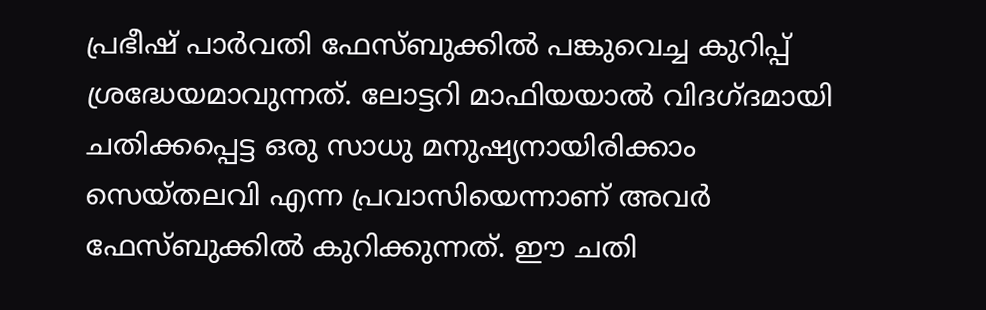പ്രഭീഷ് പാര്‍വതി ഫേസ്ബുക്കില്‍ പങ്കുവെച്ച കുറിപ്പ് ശ്രദ്ധേയമാവുന്നത്. ലോട്ടറി മാഫിയയാല്‍ വിദഗ്ദമായി ചതിക്കപ്പെട്ട ഒരു സാധു മനുഷ്യനായിരിക്കാം സെയ്തലവി എന്ന പ്രവാസിയെന്നാണ് അവര്‍ ഫേസ്ബുക്കില്‍ കുറിക്കുന്നത്. ഈ ചതി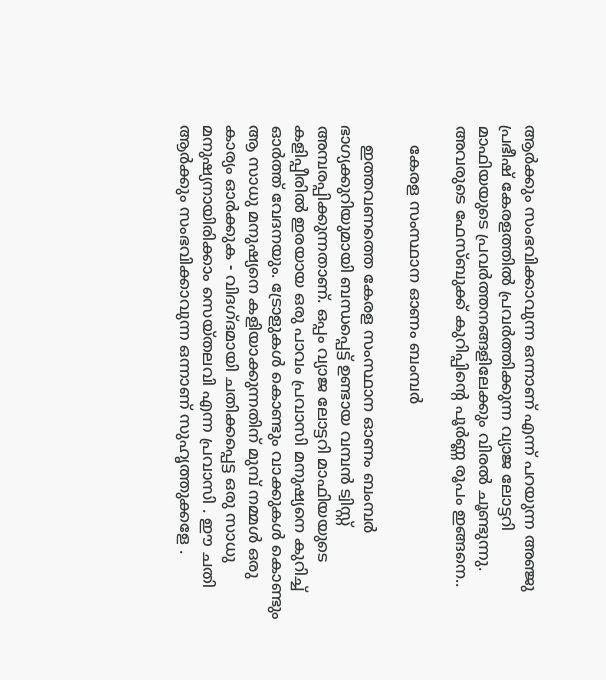ആർക്കും സംഭവിക്കാവുന്ന ഒന്നാണ് എന്ന് പറയുന്ന അഞ്ജു പ്രഭീഷ് കേരളത്തില്‍ പ്രവര്‍ത്തിക്കുന്ന വ്യാജ ലോട്ടറി മാഫിയയുടെ പ്രവര്‍ത്തനങ്ങളിലേക്കും വിരല്‍ ചൂണ്ടുന്നു. അവരുടെ ഫേസ്ബുക്ക് കുറിപ്പിന്റെ പൂര്‍ണ്ണ രൂപം ഇങ്ങനെ..

    കേരള സംസ്ഥാന ഓണം ബംമ്പർ

    ഇത്തവണത്തെ കേരള സംസ്ഥാന ഓണം ബംമ്പർ ഭാഗ്യക്കുറിയുമായി ബന്ധപ്പെട്ട് ഉണ്ടായ വമ്പൻ ട്വിസ്റ്റ് അമ്പരപ്പിക്കുന്നതാണ്. ഒപ്പം വ്യാജ ലോട്ടറി മാഫിയയുടെ കളിപ്പീരിൽ ഇരയായ ഒരു പാവം പ്രവാസി മനുഷ്യനെ കുറിച്ച് ഓർത്ത് വേദനയും. ട്രോളുകൾ കൊണ്ടും വാക്കുകൾ കൊണ്ടും ആ സാധു മനുഷ്യനെ കളിയാക്കുന്നതിന് മുമ്പ് നമ്മൾ ഒരു കാര്യം ഓർക്കുക - വിദഗ്ദമായി ചതിക്കപ്പെട്ട ഒരു സാധു മനുഷ്യനായിരിക്കാം സെയ്തലവി എന്ന പ്രവാസി . ഈ ചതി ആർക്കും സംഭവിക്കാവുന്ന ഒന്നാണ് സുഹൃത്തുക്കളേ .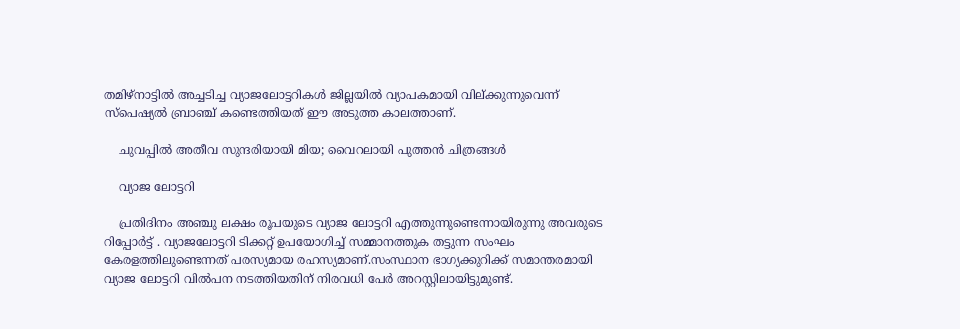തമിഴ്നാട്ടിൽ അച്ചടിച്ച വ്യാജലോട്ടറികൾ ജില്ലയിൽ വ്യാപകമായി വില്ക്കുന്നുവെന്ന് സ‌്പെഷ്യൽ ബ്രാഞ്ച് കണ്ടെത്തിയത് ഈ അടുത്ത കാലത്താണ്.

    ചുവപ്പില്‍ അതീവ സുന്ദരിയായി മിയ; വൈറലായി പുത്തന്‍ ചിത്രങ്ങള്‍

    വ്യാജ ലോട്ടറി

    പ്രതിദിനം അ‌ഞ്ചു ലക്ഷം രൂപയുടെ വ്യാജ ലോട്ടറി എത്തുന്നുണ്ടെന്നായിരുന്നു അവരുടെ റിപ്പോർട്ട് . വ്യാജലോട്ടറി ടിക്കറ്റ് ഉപയോഗിച്ച് സമ്മാനത്തുക തട്ടുന്ന സംഘം കേരളത്തിലുണ്ടെന്നത് പരസ്യമായ രഹസ്യമാണ്.സംസ്ഥാന ഭാഗ്യക്കുറിക്ക് സമാന്തരമായി വ്യാജ ലോട്ടറി വിൽപന നടത്തിയതിന് നിരവധി പേർ അറസ്റ്റിലായിട്ടുമുണ്ട്.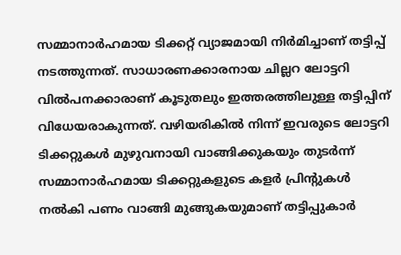സമ്മാനാർഹമായ ടിക്കറ്റ് വ്യാജമായി നിർമിച്ചാണ് തട്ടിപ്പ് നടത്തുന്നത്. സാധാരണക്കാരനായ ചില്ലറ ലോട്ടറി വിൽപനക്കാരാണ് കൂടുതലും ഇത്തരത്തിലുള്ള തട്ടിപ്പിന് വിധേയരാകുന്നത്. വഴിയരികില്‍ നിന്ന് ഇവരുടെ ലോട്ടറി ടിക്കറ്റുകൾ മുഴുവനായി വാങ്ങിക്കുകയും തുടർന്ന് സമ്മാനാർഹമായ ടിക്കറ്റുകളുടെ കളർ പ്രിന്‍റുകള്‍ നൽകി പണം വാങ്ങി മുങ്ങുകയുമാണ് തട്ടിപ്പുകാര്‍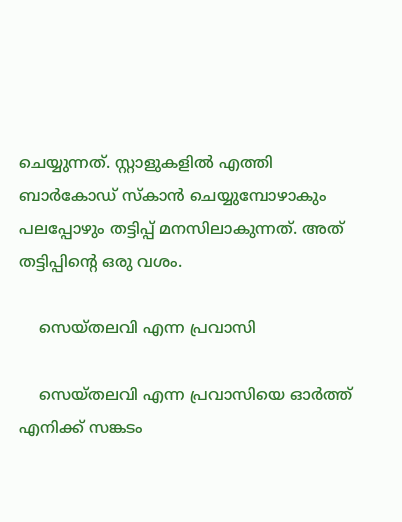ചെയ്യുന്നത്. സ്റ്റാളുകളില്‍ എത്തി ബാർകോഡ് സ്‌കാൻ ചെയ്യുമ്പോഴാകും പലപ്പോഴും തട്ടിപ്പ് മനസിലാകുന്നത്. അത് തട്ടിപ്പിന്റെ ഒരു വശം.

    സെയ്തലവി എന്ന പ്രവാസി

    സെയ്തലവി എന്ന പ്രവാസിയെ ഓർത്ത് എനിക്ക് സങ്കടം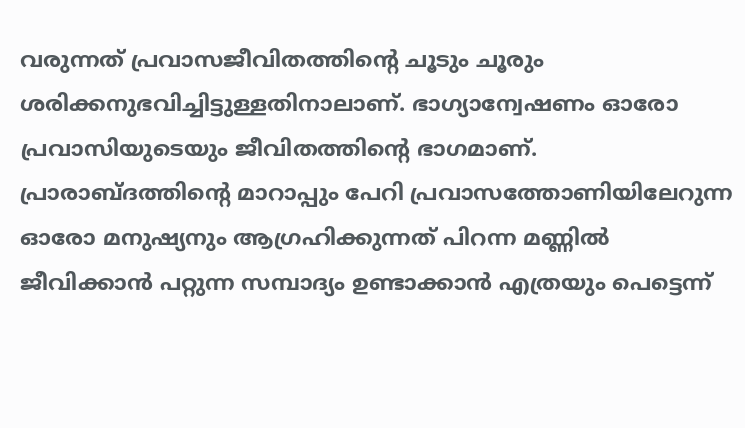വരുന്നത് പ്രവാസജീവിതത്തിന്റെ ചൂടും ചൂരും ശരിക്കനുഭവിച്ചിട്ടുള്ളതിനാലാണ്. ഭാഗ്യാന്വേഷണം ഓരോ പ്രവാസിയുടെയും ജീവിതത്തിന്റെ ഭാഗമാണ്. പ്രാരാബ്ദത്തിന്റെ മാറാപ്പും പേറി പ്രവാസത്തോണിയിലേറുന്ന ഓരോ മനുഷ്യനും ആഗ്രഹിക്കുന്നത് പിറന്ന മണ്ണിൽ ജീവിക്കാൻ പറ്റുന്ന സമ്പാദ്യം ഉണ്ടാക്കാൻ എത്രയും പെട്ടെന്ന്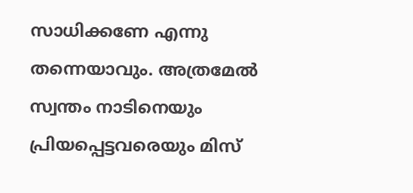സാധിക്കണേ എന്നു തന്നെയാവും. അത്രമേൽ സ്വന്തം നാടിനെയും പ്രിയപ്പെട്ടവരെയും മിസ്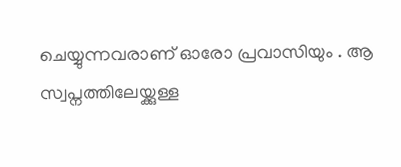ചെയ്യുന്നവരാണ് ഓരോ പ്രവാസിയും . ആ സ്വപ്നത്തിലേയ്ക്കുള്ള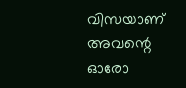വിസയാണ് അവന്റെ ഓരോ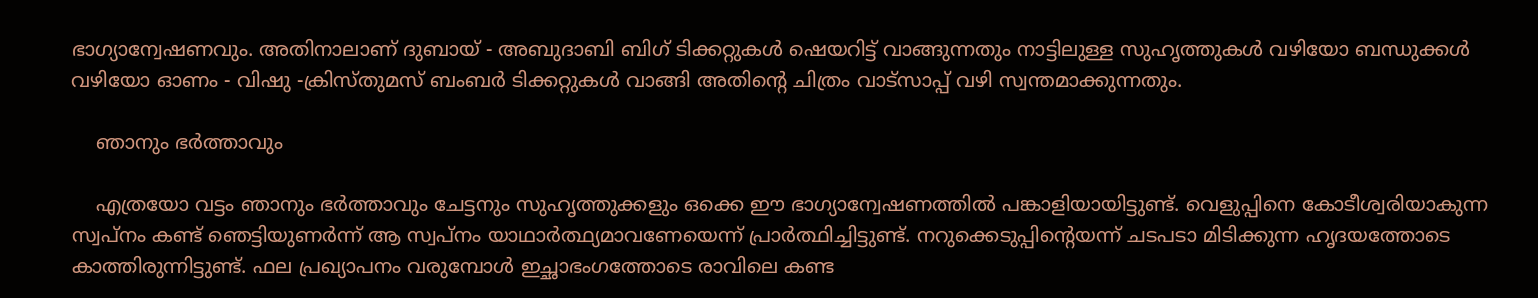ഭാഗ്യാന്വേഷണവും. അതിനാലാണ് ദുബായ് - അബുദാബി ബിഗ് ടിക്കറ്റുകൾ ഷെയറിട്ട് വാങ്ങുന്നതും നാട്ടിലുള്ള സുഹൃത്തുകൾ വഴിയോ ബന്ധുക്കൾ വഴിയോ ഓണം - വിഷു -ക്രിസ്തുമസ് ബംബർ ടിക്കറ്റുകൾ വാങ്ങി അതിന്റെ ചിത്രം വാട്സാപ്പ് വഴി സ്വന്തമാക്കുന്നതും.

    ഞാനും ഭർത്താവും

    എത്രയോ വട്ടം ഞാനും ഭർത്താവും ചേട്ടനും സുഹൃത്തുക്കളും ഒക്കെ ഈ ഭാഗ്യാന്വേഷണത്തിൽ പങ്കാളിയായിട്ടുണ്ട്. വെളുപ്പിനെ കോടീശ്വരിയാകുന്ന സ്വപ്നം കണ്ട് ഞെട്ടിയുണർന്ന് ആ സ്വപ്നം യാഥാർത്ഥ്യമാവണേയെന്ന് പ്രാർത്ഥിച്ചിട്ടുണ്ട്. നറുക്കെടുപ്പിന്റെയന്ന് ചടപടാ മിടിക്കുന്ന ഹൃദയത്തോടെ കാത്തിരുന്നിട്ടുണ്ട്. ഫല പ്രഖ്യാപനം വരുമ്പോൾ ഇച്ഛാഭംഗത്തോടെ രാവിലെ കണ്ട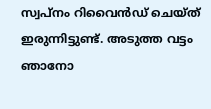സ്വപ്നം റിവൈൻഡ് ചെയ്ത് ഇരുന്നിട്ടുണ്ട്. അടുത്ത വട്ടം ഞാനോ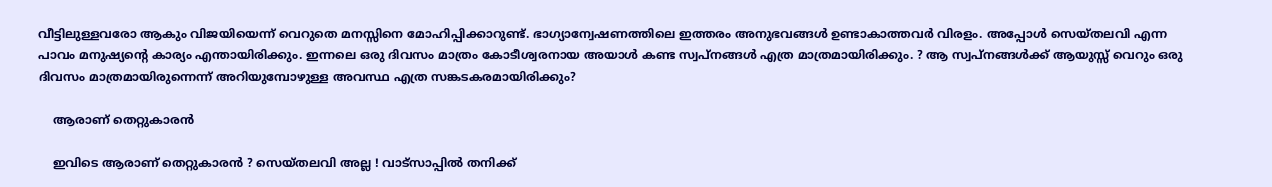വീട്ടിലുള്ളവരോ ആകും വിജയിയെന്ന് വെറുതെ മനസ്സിനെ മോഹിപ്പിക്കാറുണ്ട്. ഭാഗ്യാന്വേഷണത്തിലെ ഇത്തരം അനുഭവങ്ങൾ ഉണ്ടാകാത്തവർ വിരളം. അപ്പോൾ സെയ്തലവി എന്ന പാവം മനുഷ്യന്റെ കാര്യം എന്തായിരിക്കും. ഇന്നലെ ഒരു ദിവസം മാത്രം കോടീശ്വരനായ അയാൾ കണ്ട സ്വപ്നങ്ങൾ എത്ര മാത്രമായിരിക്കും. ? ആ സ്വപ്നങ്ങൾക്ക് ആയുസ്സ് വെറും ഒരു ദിവസം മാത്രമായിരുന്നെന്ന് അറിയുമ്പോഴുള്ള അവസ്ഥ എത്ര സങ്കടകരമായിരിക്കും?

    ആരാണ് തെറ്റുകാരൻ

    ഇവിടെ ആരാണ് തെറ്റുകാരൻ ? സെയ്തലവി അല്ല ! വാട്സാപ്പിൽ തനിക്ക്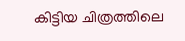കിട്ടിയ ചിത്രത്തിലെ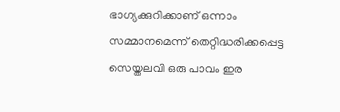ഭാഗ്യക്കുറിക്കാണ് ഒന്നാം സമ്മാനമെന്ന് തെറ്റിദ്ധരിക്കപ്പെട്ട സെയ്തലവി ഒരു പാവം ഇര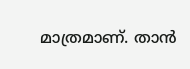മാത്രമാണ്. താൻ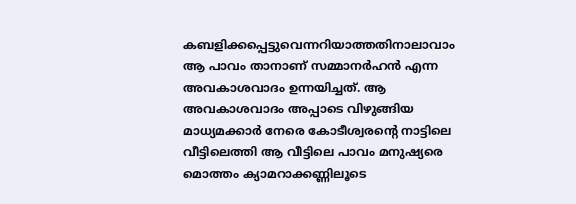കബളിക്കപ്പെട്ടുവെന്നറിയാത്തതിനാലാവാം ആ പാവം താനാണ് സമ്മാനർഹൻ എന്ന അവകാശവാദം ഉന്നയിച്ചത്. ആ അവകാശവാദം അപ്പാടെ വിഴുങ്ങിയ മാധ്യമക്കാർ നേരെ കോടീശ്വരന്റെ നാട്ടിലെ വീട്ടിലെത്തി ആ വീട്ടിലെ പാവം മനുഷ്യരെ മൊത്തം ക്യാമറാക്കണ്ണിലൂടെ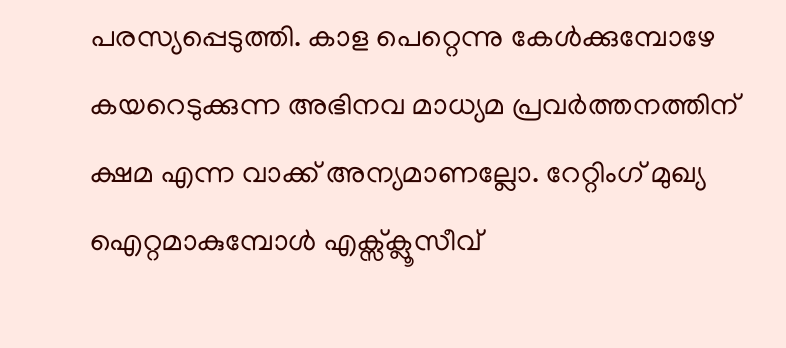പരസ്യപ്പെടുത്തി. കാള പെറ്റെന്നു കേൾക്കുമ്പോഴേ കയറെടുക്കുന്ന അഭിനവ മാധ്യമ പ്രവർത്തനത്തിന് ക്ഷമ എന്ന വാക്ക് അന്യമാണല്ലോ. റേറ്റിംഗ് മുഖ്യ ഐറ്റമാകുമ്പോൾ എക്സ്ക്ലൂസീവ്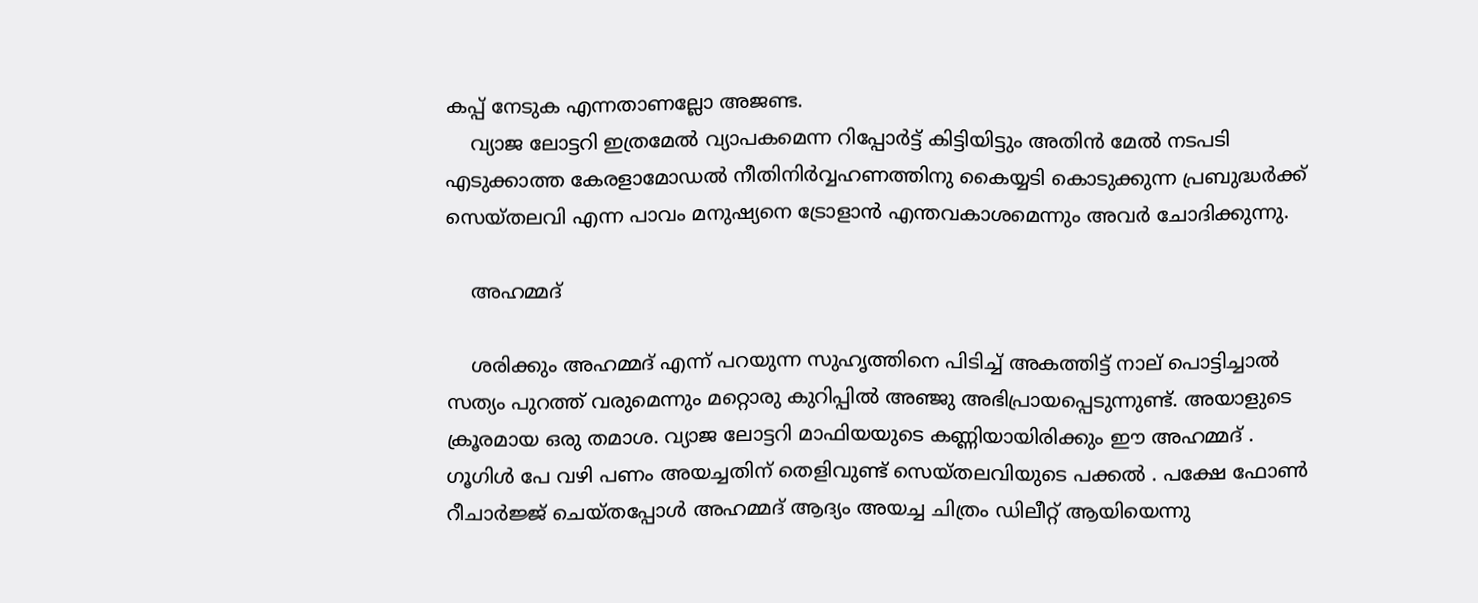കപ്പ് നേടുക എന്നതാണല്ലോ അജണ്ട.
    വ്യാജ ലോട്ടറി ഇത്രമേൽ വ്യാപകമെന്ന റിപ്പോർട്ട് കിട്ടിയിട്ടും അതിൻ മേൽ നടപടി എടുക്കാത്ത കേരളാമോഡൽ നീതിനിർവ്വഹണത്തിനു കൈയ്യടി കൊടുക്കുന്ന പ്രബുദ്ധർക്ക് സെയ്തലവി എന്ന പാവം മനുഷ്യനെ ട്രോളാൻ എന്തവകാശമെന്നും അവര്‍ ചോദിക്കുന്നു.

    അഹമ്മദ്

    ശരിക്കും അഹമ്മദ് എന്ന് പറയുന്ന സുഹൃത്തിനെ പിടിച്ച് അകത്തിട്ട് നാല് പൊട്ടിച്ചാൽ സത്യം പുറത്ത് വരുമെന്നും മറ്റൊരു കുറിപ്പില്‍ അഞ്ജു അഭിപ്രായപ്പെടുന്നുണ്ട്. അയാളുടെ ക്രൂരമായ ഒരു തമാശ. വ്യാജ ലോട്ടറി മാഫിയയുടെ കണ്ണിയായിരിക്കും ഈ അഹമ്മദ് . ഗൂഗിൾ പേ വഴി പണം അയച്ചതിന് തെളിവുണ്ട് സെയ്തലവിയുടെ പക്കൽ . പക്ഷേ ഫോൺ റീചാർജ്ജ് ചെയ്തപ്പോൾ അഹമ്മദ് ആദ്യം അയച്ച ചിത്രം ഡിലീറ്റ് ആയിയെന്നു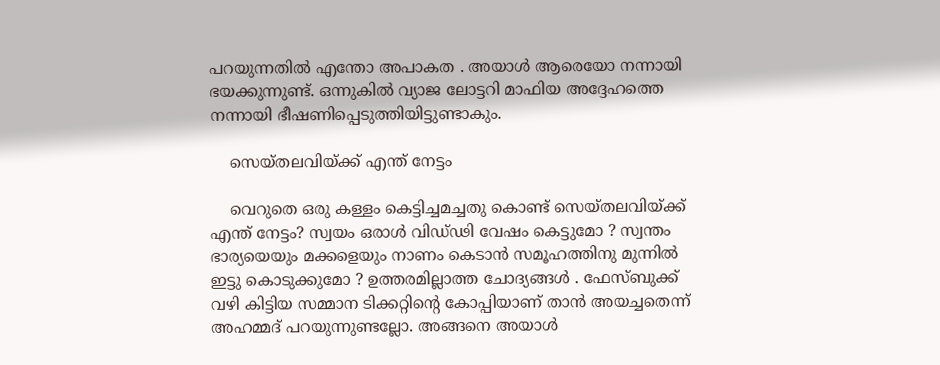പറയുന്നതിൽ എന്തോ അപാകത . അയാൾ ആരെയോ നന്നായി ഭയക്കുന്നുണ്ട്. ഒന്നുകിൽ വ്യാജ ലോട്ടറി മാഫിയ അദ്ദേഹത്തെ നന്നായി ഭീഷണിപ്പെടുത്തിയിട്ടുണ്ടാകും.

    സെയ്തലവിയ്ക്ക് എന്ത് നേട്ടം

    വെറുതെ ഒരു കള്ളം കെട്ടിച്ചമച്ചതു കൊണ്ട് സെയ്തലവിയ്ക്ക് എന്ത് നേട്ടം? സ്വയം ഒരാൾ വിഡ്‌ഢി വേഷം കെട്ടുമോ ? സ്വന്തം ഭാര്യയെയും മക്കളെയും നാണം കെടാൻ സമൂഹത്തിനു മുന്നിൽ ഇട്ടു കൊടുക്കുമോ ? ഉത്തരമില്ലാത്ത ചോദ്യങ്ങൾ . ഫേസ്ബുക്ക് വഴി കിട്ടിയ സമ്മാന ടിക്കറ്റിന്റെ കോപ്പിയാണ് താൻ അയച്ചതെന്ന് അഹമ്മദ് പറയുന്നുണ്ടല്ലോ. അങ്ങനെ അയാൾ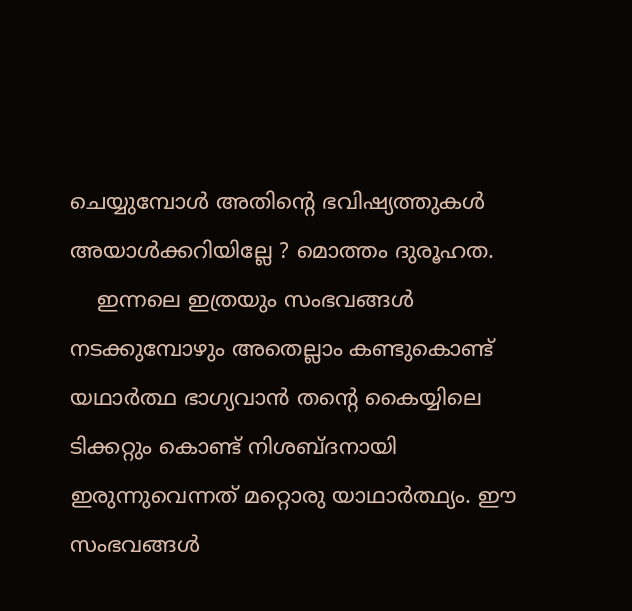ചെയ്യുമ്പോൾ അതിന്റെ ഭവിഷ്യത്തുകൾ അയാൾക്കറിയില്ലേ ? മൊത്തം ദുരൂഹത.
    ഇന്നലെ ഇത്രയും സംഭവങ്ങൾ നടക്കുമ്പോഴും അതെല്ലാം കണ്ടുകൊണ്ട് യഥാർത്ഥ ഭാഗ്യവാൻ തന്റെ കൈയ്യിലെ ടിക്കറ്റും കൊണ്ട് നിശബ്ദനായി ഇരുന്നുവെന്നത് മറ്റൊരു യാഥാർത്ഥ്യം. ഈ സംഭവങ്ങൾ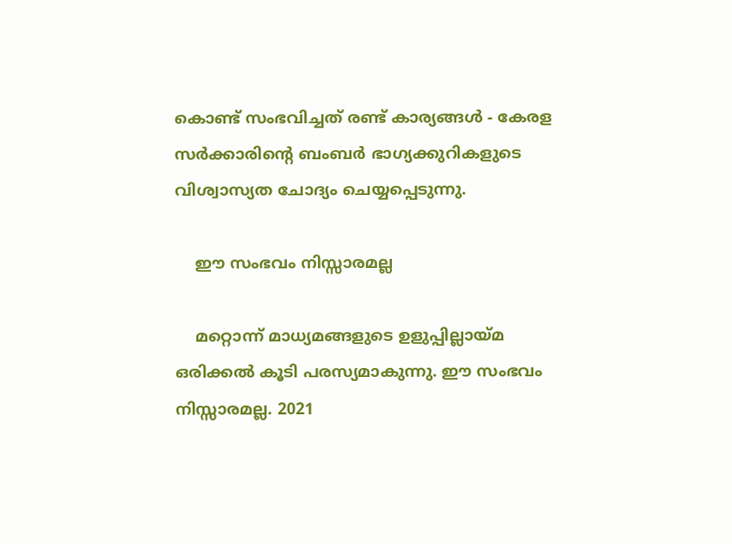കൊണ്ട് സംഭവിച്ചത് രണ്ട് കാര്യങ്ങൾ - കേരള സർക്കാരിന്റെ ബംബർ ഭാഗ്യക്കുറികളുടെ വിശ്വാസ്യത ചോദ്യം ചെയ്യപ്പെടുന്നു.

    ഈ സംഭവം നിസ്സാരമല്ല

    മറ്റൊന്ന് മാധ്യമങ്ങളുടെ ഉളുപ്പില്ലായ്മ ഒരിക്കൽ കൂടി പരസ്യമാകുന്നു. ഈ സംഭവം നിസ്സാരമല്ല. 2021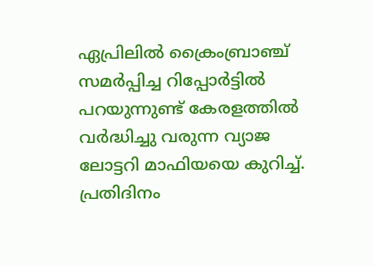ഏപ്രിലിൽ ക്രൈംബ്രാഞ്ച് സമർപ്പിച്ച റിപ്പോർട്ടിൽ പറയുന്നുണ്ട് കേരളത്തിൽ വർദ്ധിച്ചു വരുന്ന വ്യാജ ലോട്ടറി മാഫിയയെ കുറിച്ച്. പ്രതിദിനം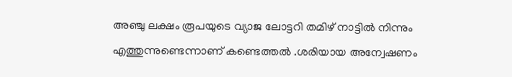അ‌ഞ്ചു ലക്ഷം രൂപയുടെ വ്യാജ ലോട്ടറി തമിഴ് നാട്ടിൽ നിന്നും എത്തുന്നുണ്ടെന്നാണ് കണ്ടെത്തൽ .ശരിയായ അന്വേഷണം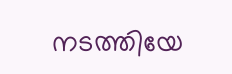നടത്തിയേ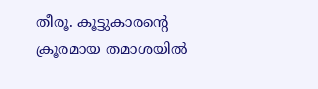തീരൂ. കൂട്ടുകാരന്റെ ക്രൂരമായ തമാശയിൽ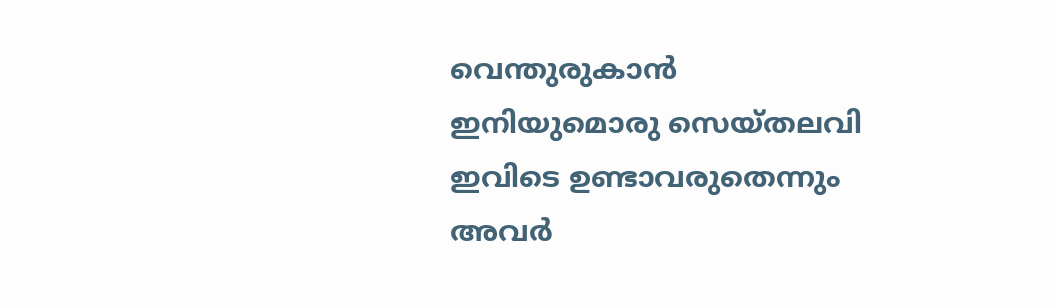വെന്തുരുകാൻ ഇനിയുമൊരു സെയ്തലവി ഇവിടെ ഉണ്ടാവരുതെന്നും അവര്‍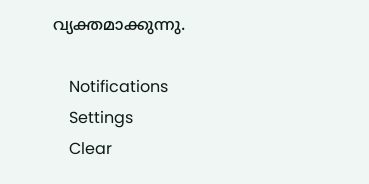വ്യക്തമാക്കുന്നു.

    Notifications
    Settings
    Clear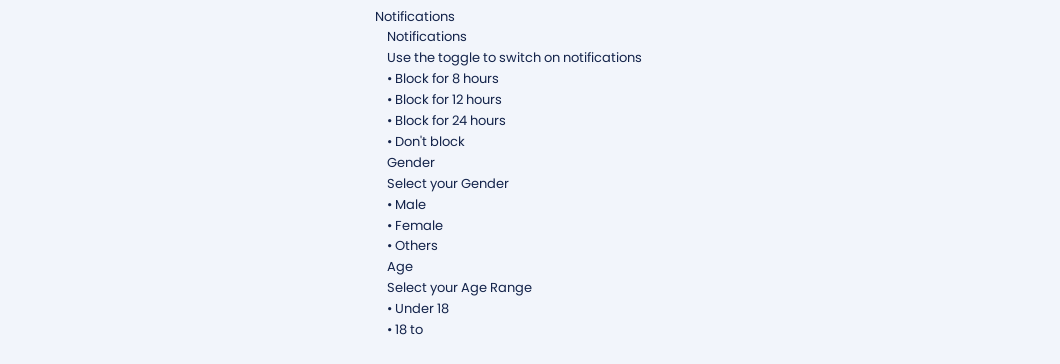Notifications
    Notifications
    Use the toggle to switch on notifications
    • Block for 8 hours
    • Block for 12 hours
    • Block for 24 hours
    • Don't block
    Gender
    Select your Gender
    • Male
    • Female
    • Others
    Age
    Select your Age Range
    • Under 18
    • 18 to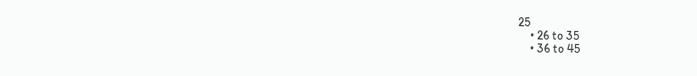25
    • 26 to 35
    • 36 to 45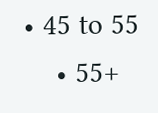• 45 to 55
    • 55+